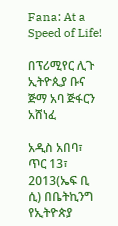Fana: At a Speed of Life!

በፕሪሚየር ሊጉ ኢትዮጲያ ቡና ጅማ አባ ጅፋርን አሸነፈ

አዲስ አበባ፣ ጥር 13፣ 2013(ኤፍ ቢ ሲ) በቤትኪንግ የኢትዮጵያ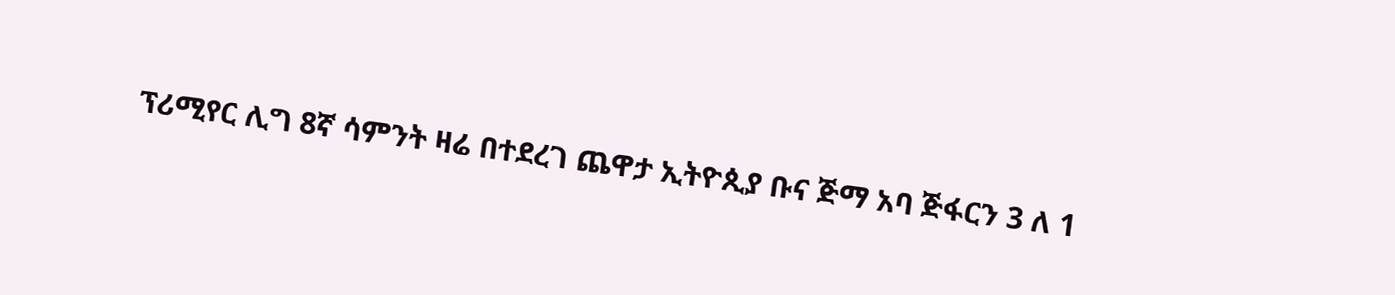ፕሪሚየር ሊግ 8ኛ ሳምንት ዛሬ በተደረገ ጨዋታ ኢትዮጲያ ቡና ጅማ አባ ጅፋርን 3 ለ 1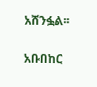አሸንፏል፡፡

አቡበከር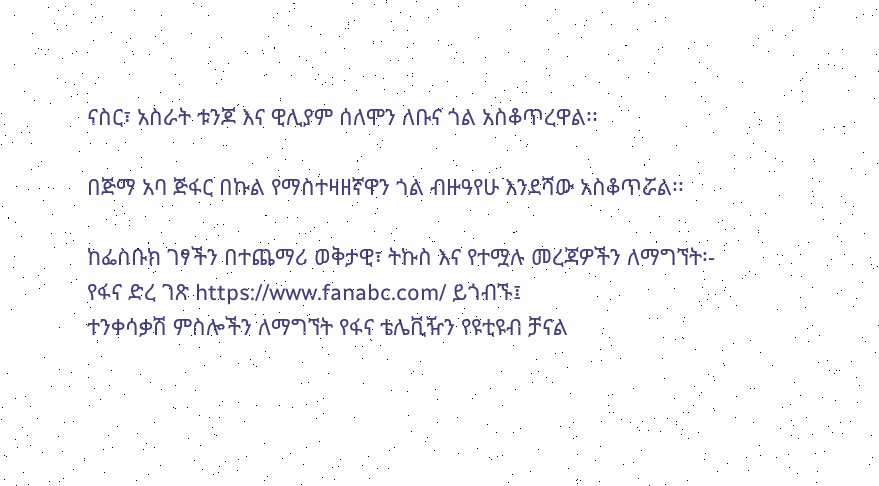ናስር፣ አስራት ቱንጆ እና ዊሊያም ሰለሞን ለቡና ጎል አስቆጥረዋል፡፡

በጅማ አባ ጅፋር በኩል የማስተዛዘኛዋን ጎል ብዙዓየሁ እንደሻው አስቆጥሯል፡፡

ከፌስቡክ ገፃችን በተጨማሪ ወቅታዊ፣ ትኩስ እና የተሟሉ መረጃዎችን ለማግኘት፡-
የፋና ድረ ገጽ https://www.fanabc.com/ ይጎብኙ፤
ተንቀሳቃሽ ምስሎችን ለማግኘት የፋና ቴሌቪዥን የዩቲዩብ ቻናል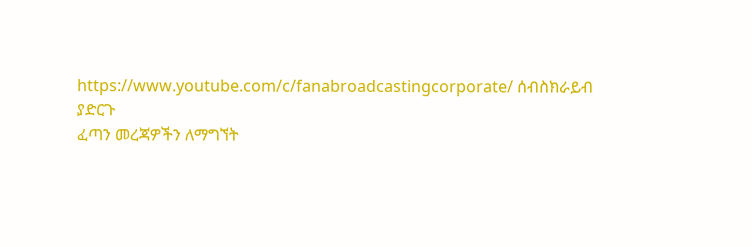https://www.youtube.com/c/fanabroadcastingcorporate/ ሰብስክራይብ ያድርጉ
ፈጣን መረጃዎችን ለማግኘት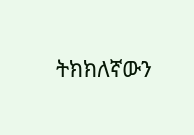ትክክለኛውን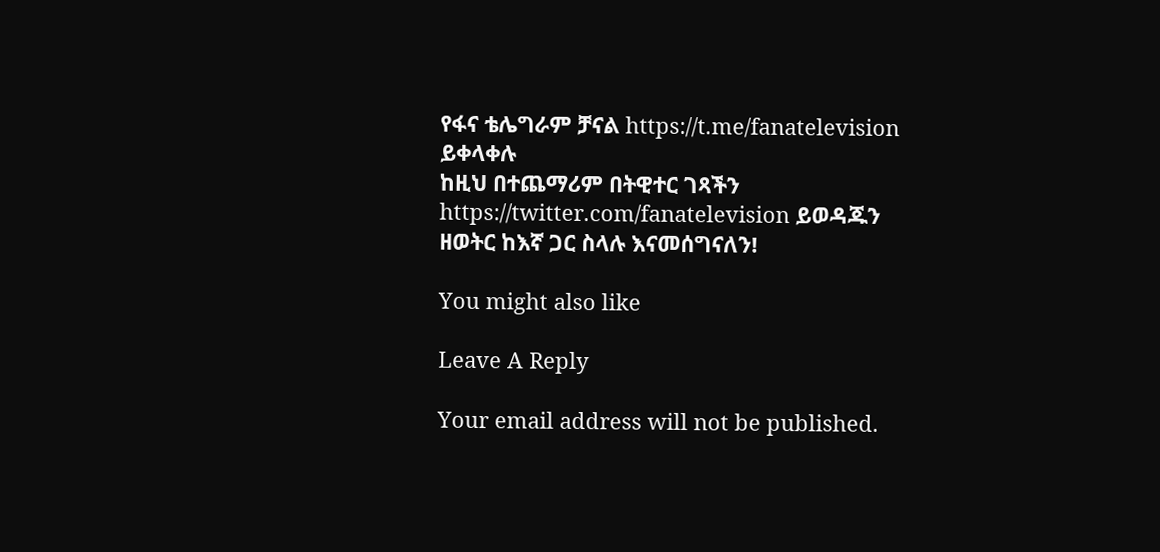የፋና ቴሌግራም ቻናል https://t.me/fanatelevision ይቀላቀሉ
ከዚህ በተጨማሪም በትዊተር ገጻችን https://twitter.com/fanatelevision ይወዳጁን
ዘወትር ከእኛ ጋር ስላሉ እናመሰግናለን!

You might also like

Leave A Reply

Your email address will not be published.